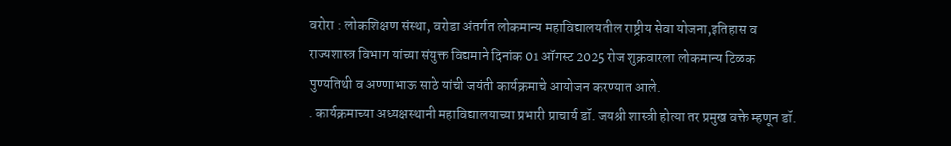वरोरा : लोकशिक्षण संस्था, वरोडा अंतर्गत लोकमान्य महाविद्यालयतील राष्ट्रीय सेवा योजना,इतिहास व राज्यशास्त्र विभाग यांच्या संयुक्त विद्यमाने दिनांक 01 ऑगस्ट 2025 रोज शुक्रवारला लोकमान्य टिळक पुण्यतिथी व अण्णाभाऊ साठे यांची जयंती कार्यक्रमाचे आयोजन करण्यात आले.
. कार्यक्रमाच्या अध्यक्षस्थानी महाविद्यालयाच्या प्रभारी प्राचार्य डॉ. जयश्री शास्त्री होत्या तर प्रमुख वक्ते म्हणून डॉ.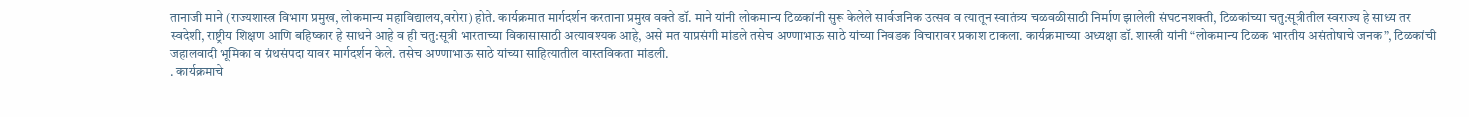तानाजी माने (राज्यशास्त्र विभाग प्रमुख, लोकमान्य महाविद्यालय,वरोरा) होते. कार्यक्रमात मार्गदर्शन करताना प्रमुख वक्ते डॉ. माने यांनी लोकमान्य टिळकांनी सुरू केलेले सार्वजनिक उत्सव व त्यातून स्वातंत्र्य चळवळीसाठी निर्माण झालेली संघटनशक्ती, टिळकांच्या चतु:सूत्रीतील स्वराज्य हे साध्य तर स्वदेशी, राष्ट्रीय शिक्षण आणि बहिष्कार हे साधने आहे व ही चतु:सूत्री भारताच्या विकासासाठी अत्यावश्यक आहे, असे मत याप्रसंगी मांडले तसेच अण्णाभाऊ साठे यांच्या निवडक विचारावर प्रकाश टाकला. कार्यक्रमाच्या अध्यक्षा डॉ. शास्त्री यांनी “लोकमान्य टिळक भारतीय असंतोषाचे जनक”, टिळकांची जहालवादी भूमिका व ग्रंथसंपदा यावर मार्गदर्शन केले. तसेच अण्णाभाऊ साठे यांच्या साहित्यातील वास्तविकता मांडली.
. कार्यक्रमाचे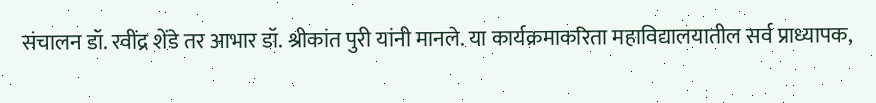संचालन डॉ. रवींद्र शेंडे तर आभार डॉ. श्रीकांत पुरी यांनी मानले. या कार्यक्रमाकरिता महाविद्यालयातील सर्व प्राध्यापक,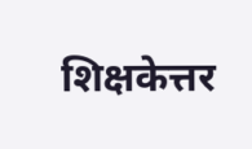शिक्षकेत्तर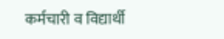कर्मचारी व विद्यार्थी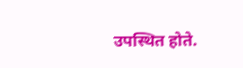उपस्थित होते.